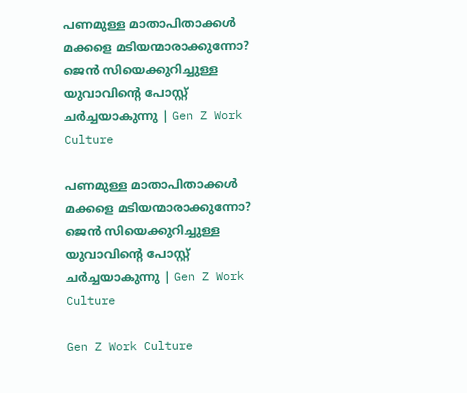പണമുള്ള മാതാപിതാക്കൾ മക്കളെ മടിയന്മാരാക്കുന്നോ? ജെൻ സിയെക്കുറിച്ചുള്ള യുവാവിന്റെ പോസ്റ്റ് ചർച്ചയാകുന്നു | Gen Z Work Culture

പണമുള്ള മാതാപിതാക്കൾ മക്കളെ മടിയന്മാരാക്കുന്നോ? ജെൻ സിയെക്കുറിച്ചുള്ള യുവാവിന്റെ പോസ്റ്റ് ചർച്ചയാകുന്നു | Gen Z Work Culture

Gen Z Work Culture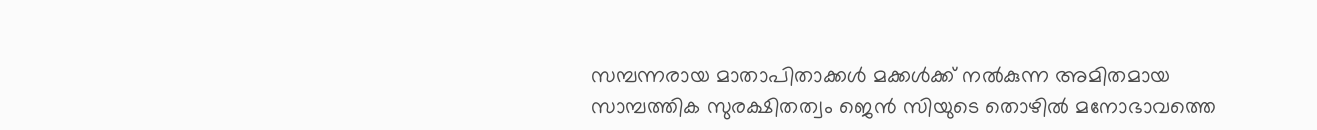സമ്പന്നരായ മാതാപിതാക്കൾ മക്കൾക്ക് നൽകുന്ന അമിതമായ സാമ്പത്തിക സുരക്ഷിതത്വം ജെൻ സിയുടെ തൊഴിൽ മനോഭാവത്തെ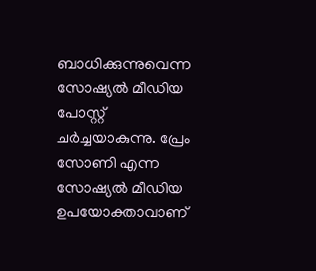ബാധിക്കുന്നുവെന്ന സോഷ്യൽ മീഡിയ പോസ്റ്റ് ചർച്ചയാകുന്നു. പ്രേം സോണി എന്ന സോഷ്യൽ മീഡിയ ഉപയോക്താവാണ്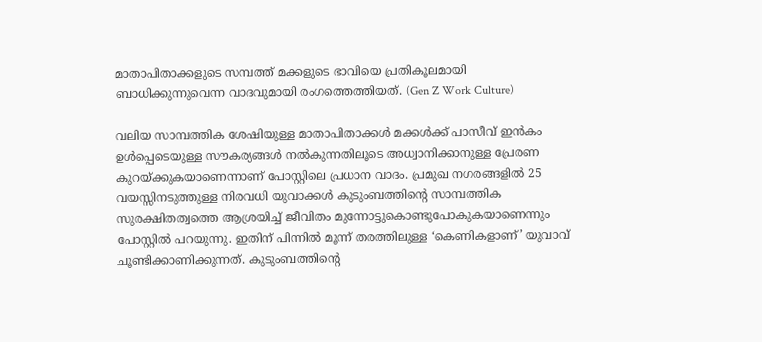മാതാപിതാക്കളുടെ സമ്പത്ത് മക്കളുടെ ഭാവിയെ പ്രതികൂലമായി ബാധിക്കുന്നുവെന്ന വാദവുമായി രംഗത്തെത്തിയത്. (Gen Z Work Culture)

വലിയ സാമ്പത്തിക ശേഷിയുള്ള മാതാപിതാക്കൾ മക്കൾക്ക് പാസീവ് ഇൻകം ഉൾപ്പെടെയുള്ള സൗകര്യങ്ങൾ നൽകുന്നതിലൂടെ അധ്വാനിക്കാനുള്ള പ്രേരണ കുറയ്ക്കുകയാണെന്നാണ് പോസ്റ്റിലെ പ്രധാന വാദം. പ്രമുഖ നഗരങ്ങളിൽ 25 വയസ്സിനടുത്തുള്ള നിരവധി യുവാക്കൾ കുടുംബത്തിന്റെ സാമ്പത്തിക സുരക്ഷിതത്വത്തെ ആശ്രയിച്ച് ജീവിതം മുന്നോട്ടുകൊണ്ടുപോകുകയാണെന്നും പോസ്റ്റിൽ പറയുന്നു. ഇതിന് പിന്നിൽ മൂന്ന് തരത്തിലുള്ള ‘കെണികളാണ്’ യുവാവ് ചൂണ്ടിക്കാണിക്കുന്നത്. കുടുംബത്തിന്റെ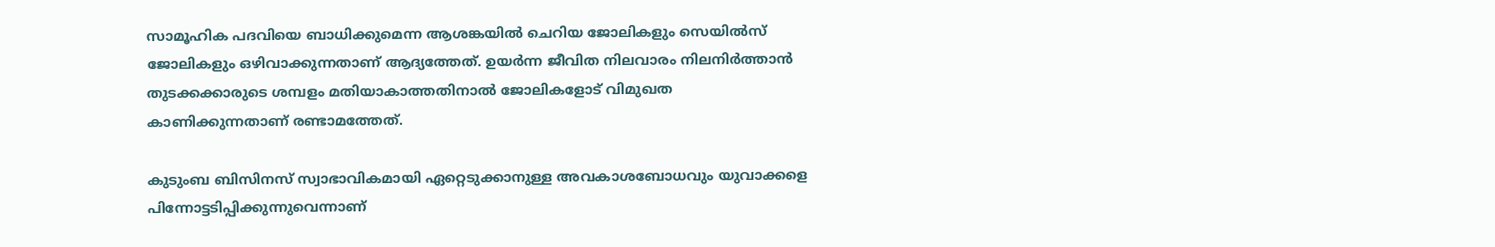സാമൂഹിക പദവിയെ ബാധിക്കുമെന്ന ആശങ്കയിൽ ചെറിയ ജോലികളും സെയിൽസ് ജോലികളും ഒഴിവാക്കുന്നതാണ് ആദ്യത്തേത്. ഉയർന്ന ജീവിത നിലവാരം നിലനിർത്താൻ തുടക്കക്കാരുടെ ശമ്പളം മതിയാകാത്തതിനാൽ ജോലികളോട് വിമുഖത കാണിക്കുന്നതാണ് രണ്ടാമത്തേത്.

കുടുംബ ബിസിനസ് സ്വാഭാവികമായി ഏറ്റെടുക്കാനുള്ള അവകാശബോധവും യുവാക്കളെ പിന്നോട്ടടിപ്പിക്കുന്നുവെന്നാണ്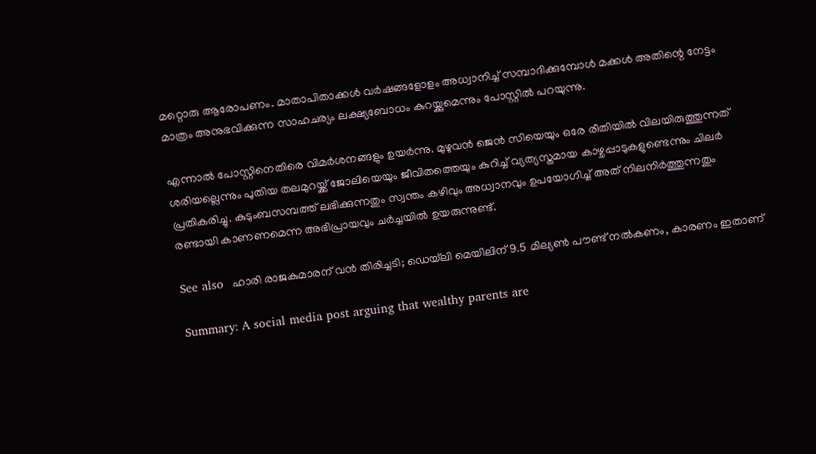മറ്റൊരു ആരോപണം. മാതാപിതാക്കൾ വർഷങ്ങളോളം അധ്വാനിച്ച് സമ്പാദിക്കുമ്പോൾ മക്കൾ അതിന്റെ നേട്ടം മാത്രം അനുഭവിക്കുന്ന സാഹചര്യം ലക്ഷ്യബോധം കുറയ്ക്കുമെന്നും പോസ്റ്റിൽ പറയുന്നു.

എന്നാൽ പോസ്റ്റിനെതിരെ വിമർശനങ്ങളും ഉയർന്നു. മുഴുവൻ ജെൻ സിയെയും ഒരേ രീതിയിൽ വിലയിരുത്തുന്നത് ശരിയല്ലെന്നും പുതിയ തലമുറയ്ക്ക് ജോലിയെയും ജീവിതത്തെയും കുറിച്ച് വ്യത്യസ്തമായ കാഴ്ചപ്പാടുകളുണ്ടെന്നും ചിലർ പ്രതികരിച്ചു. കുടുംബസമ്പത്ത് ലഭിക്കുന്നതും സ്വന്തം കഴിവും അധ്വാനവും ഉപയോഗിച്ച് അത് നിലനിർത്തുന്നതും രണ്ടായി കാണണമെന്ന അഭിപ്രായവും ചർച്ചയിൽ ഉയരുന്നുണ്ട്.

See also  ഹാരി രാജകുമാരന് വൻ തിരിച്ചടി; ഡെയ്‌ലി മെയിലിന് 9.5 മില്യൺ പൗണ്ട് നൽകണം, കാരണം ഇതാണ്

Summary: A social media post arguing that wealthy parents are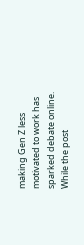making Gen Z less motivated to work has sparked debate online. While the post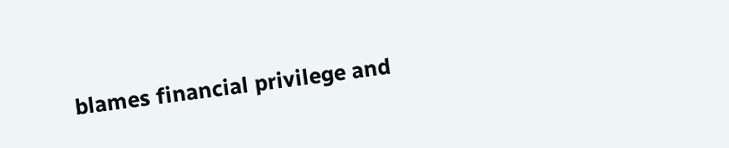blames financial privilege and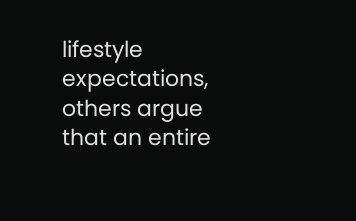lifestyle expectations, others argue that an entire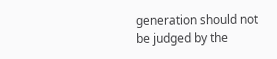generation should not be judged by the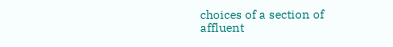choices of a section of affluent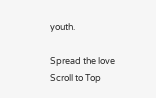youth.

Spread the love
Scroll to Top